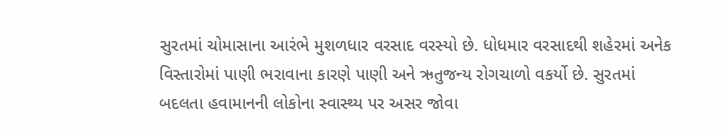સુરતમાં ચોમાસાના આરંભે મુશળધાર વરસાદ વરસ્યો છે. ધોધમાર વરસાદથી શહેરમાં અનેક વિસ્તારોમાં પાણી ભરાવાના કારણે પાણી અને ઋતુજન્ય રોગચાળો વકર્યો છે. સુરતમાં બદલતા હવામાનની લોકોના સ્વાસ્થ્ય પર અસર જોવા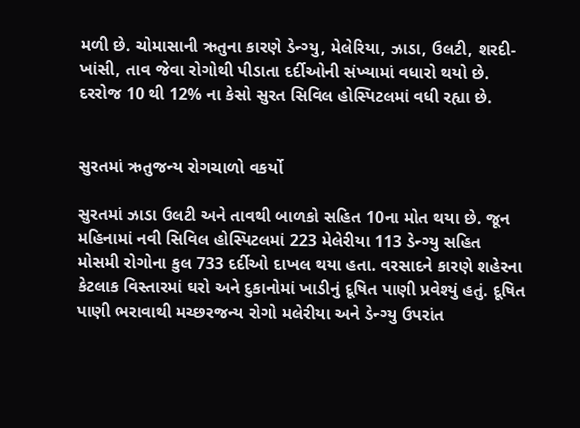મળી છે. ચોમાસાની ઋતુના કારણે ડેન્ગ્યુ, મેલેરિયા, ઝાડા, ઉલટી, શરદી- ખાંસી, તાવ જેવા રોગોથી પીડાતા દર્દીઓની સંખ્યામાં વધારો થયો છે. દરરોજ 10 થી 12% ના કેસો સુરત સિવિલ હોસ્પિટલમાં વધી રહ્યા છે.


સુરતમાં ઋતુજન્ય રોગચાળો વકર્યો

સુરતમાં ઝાડા ઉલટી અને તાવથી બાળકો સહિત 10ના મોત થયા છે. જૂન મહિનામાં નવી સિવિલ હોસ્પિટલમાં 223 મેલેરીયા 113 ડેન્ગ્યુ સહિત મોસમી રોગોના કુલ 733 દર્દીઓ દાખલ થયા હતા. વરસાદને કારણે શહેરના કેટલાક વિસ્તારમાં ઘરો અને દુકાનોમાં ખાડીનું દૂષિત પાણી પ્રવેશ્યું હતું. દૂષિત પાણી ભરાવાથી મચ્છરજન્ય રોગો મલેરીયા અને ડેન્ગ્યુ ઉપરાંત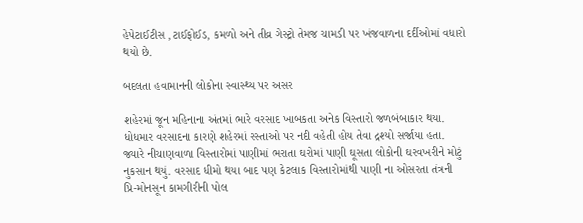હેપેટાઈટીસ ,ટાઈફોઈડ, કમળો અને તીવ્ર ગેસ્ટ્રો તેમજ ચામડી પર ખંજવાળના દર્દીઓમાં વધારો થયો છે.

બદલતા હવામાનની લોકોના સ્વાસ્થ્ય પર અસર

શહેરમાં જૂન મહિનાના અંતમાં ભારે વરસાદ ખાબકતા અનેક વિસ્તારો જળબંબાકાર થયા. ધોધમાર વરસાદના કારણે શહેરમાં રસ્તાઓ પર નદી વહેતી હોય તેવા દ્રશ્યો સર્જાયા હતા. જ્યારે નીચાણવાળા વિસ્તારોમાં પાણીમાં ભરાતા ઘરોમાં પાણી ઘૂસતા લોકોની ઘરવખરીને મોટું નુકસાન થયું. વરસાદ ધીમો થયા બાદ પણ કેટલાક વિસ્તારોમાંથી પાણી ના ઓસરતા તંત્રની પ્રિ-મોનસૂન કામગીરીની પોલ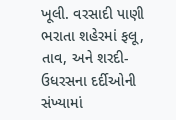ખૂલી. વરસાદી પાણી ભરાતા શહેરમાં ફલૂ, તાવ, અને શરદી-ઉધરસના દર્દીઓની સંખ્યામાં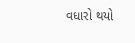વધારો થયો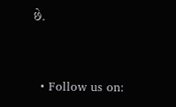છે.


  • Follow us on: